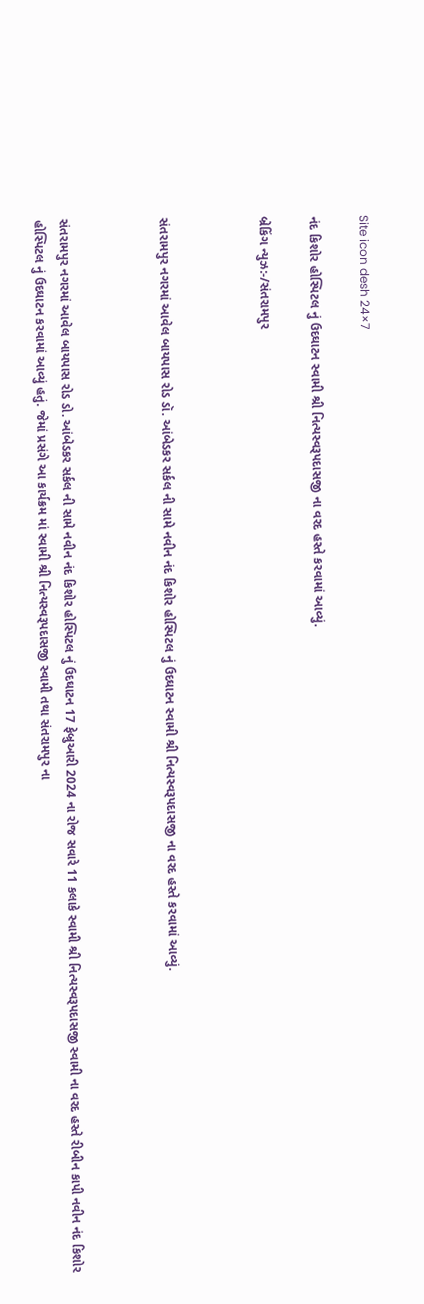Site icon desh 24×7

નંદ કિશોર હોસ્પિટલ નું ઉદઘાટન સ્વામી શ્રી નિત્યસ્વરૂપદાસજી ના વરદ હસ્તે કરવામાં આવ્યું.

બ્રેકિંગ ન્યુઝ:-/સંતરામપુર



સંતરામપુર નગરમાં આવેલ બાયપાસ રોડ ડૉ. આંબેડકર સર્કલ ની સામે નવીન નંદ કિશોર હોસ્પિટલ નું ઉદઘાટન સ્વામી શ્રી નિત્યસ્વરૂપદાસજી ના વરદ હસ્તે કરવામાં આવ્યું.



સંતરામપુર નગરમાં આવેલ બાયપાસ રોડ ડો. આંબેડકર સર્કલ ની સામે નવીન નંદ કિશોર હોસ્પિટલ નું ઉદઘાટન 17 ફેબ્રુઆરી 2024 ના રોજ સવારે 11 કલાકે સ્વામી શ્રી નિત્યસ્વરૂપદાસજી સ્વામી ના વરદ હસ્તે રીબીન કાપી નવીન નંદ કિશોર હોસ્પિટલ નું ઉદઘાટન કરવામાં આવ્યું હતું. જેમાં પ્રસંગે આ કાર્યક્રમ માં સ્વામી શ્રી નિત્યસ્વરૂપદાસજી સ્વામી તથા સંતરામપુર ના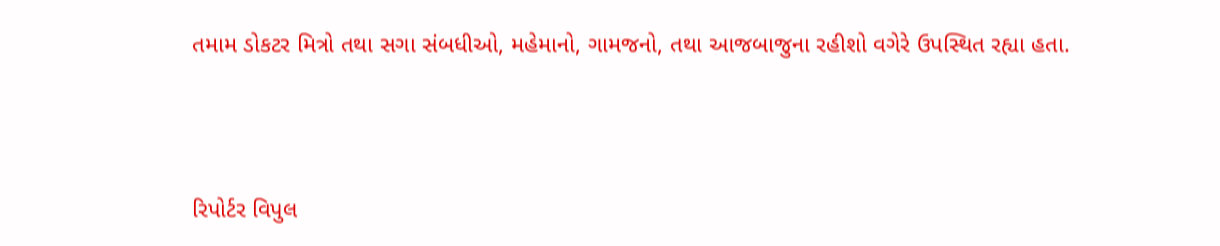તમામ ડોકટર મિત્રો તથા સગા સંબધીઓ, મહેમાનો, ગામજનો, તથા આજબાજુના રહીશો વગેરે ઉપસ્થિત રહ્યા હતા.



રિપોર્ટર વિપુલ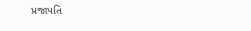પ્રજાપતિ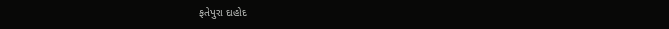ફતેપુરા દાહોદ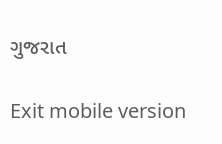ગુજરાત

Exit mobile version